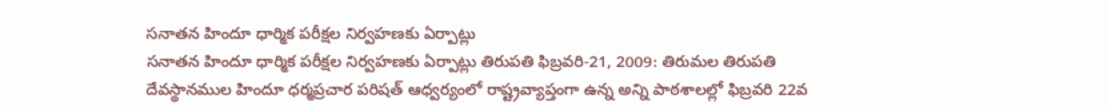సనాతన హిందూ ధార్మిక పరీక్షల నిర్వహణకు ఏర్పాట్లు
సనాతన హిందూ ధార్మిక పరీక్షల నిర్వహణకు ఏర్పాట్లు తిరుపతి ఫిబ్రవరి-21, 2009: తిరుమల తిరుపతి దేవస్థానముల హిందూ ధర్మప్రచార పరిషత్ ఆధ్వర్యంలో రాష్ట్రవ్యాప్తంగా ఉన్న అన్ని పాఠశాలల్లో ఫిబ్రవరి 22వ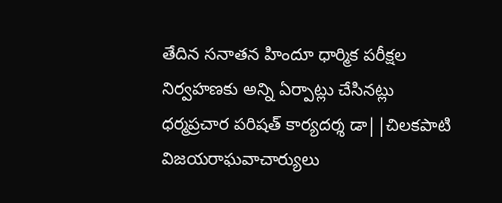తేదిన సనాతన హిందూ ధార్మిక పరీక్షల నిర్వహణకు అన్ని ఏర్పాట్లు చేసినట్లు ధర్మప్రచార పరిషత్ కార్యదర్శ డా||చిలకపాటి విజయరాఘవాచార్యులు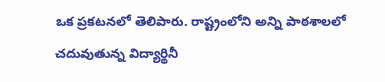ఒక ప్రకటనలో తెలిపారు. రాష్ట్రంలోని అన్ని పాఠశాలలో చదువుతున్న విద్యార్థినీ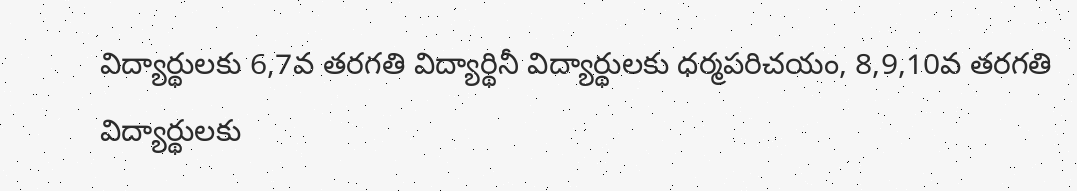విద్యార్థులకు 6,7వ తరగతి విద్యార్థినీ విద్యార్థులకు ధర్మపరిచయం, 8,9,10వ తరగతి విద్యార్థులకు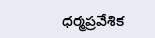ధర్మప్రవేశిక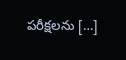పరీక్షలను […]